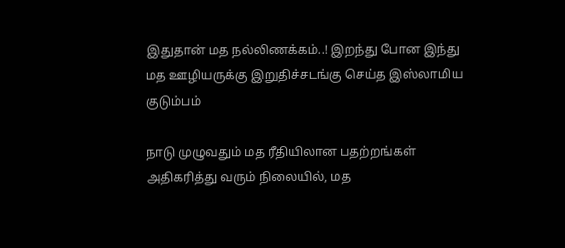இதுதான் மத நல்லிணக்கம்..! இறந்து போன இந்து மத ஊழியருக்கு இறுதிச்சடங்கு செய்த இஸ்லாமிய குடும்பம்

நாடு முழுவதும் மத ரீதியிலான பதற்றங்கள் அதிகரித்து வரும் நிலையில், மத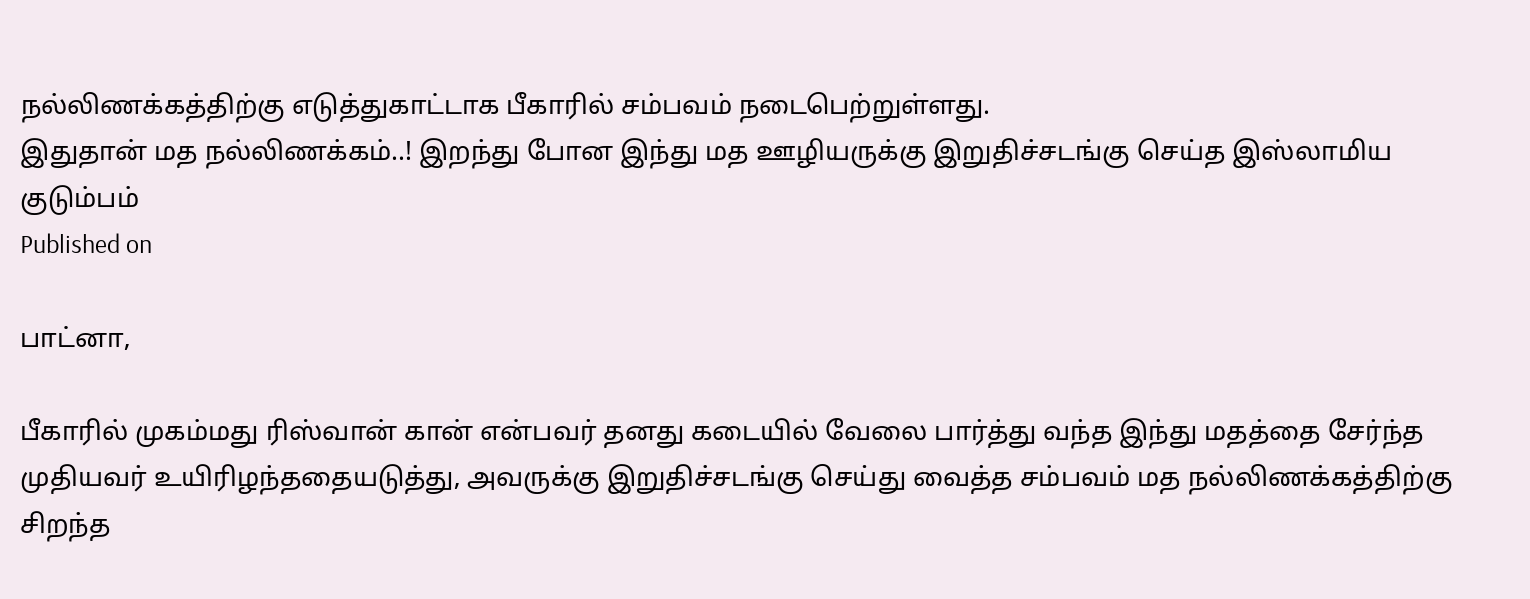நல்லிணக்கத்திற்கு எடுத்துகாட்டாக பீகாரில் சம்பவம் நடைபெற்றுள்ளது.
இதுதான் மத நல்லிணக்கம்..! இறந்து போன இந்து மத ஊழியருக்கு இறுதிச்சடங்கு செய்த இஸ்லாமிய குடும்பம்
Published on

பாட்னா,

பீகாரில் முகம்மது ரிஸ்வான் கான் என்பவர் தனது கடையில் வேலை பார்த்து வந்த இந்து மதத்தை சேர்ந்த முதியவர் உயிரிழந்ததையடுத்து, அவருக்கு இறுதிச்சடங்கு செய்து வைத்த சம்பவம் மத நல்லிணக்கத்திற்கு சிறந்த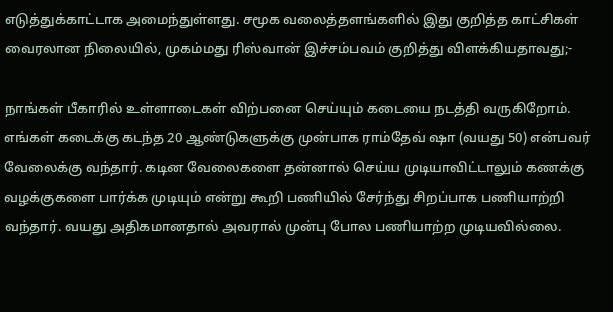எடுத்துக்காட்டாக அமைந்துள்ளது. சமூக வலைத்தளங்களில் இது குறித்த காட்சிகள் வைரலான நிலையில், முகம்மது ரிஸ்வான் இச்சம்பவம் குறித்து விளக்கியதாவது;-

நாங்கள் பீகாரில் உள்ளாடைகள் விற்பனை செய்யும் கடையை நடத்தி வருகிறோம். எங்கள் கடைக்கு கடந்த 20 ஆண்டுகளுக்கு முன்பாக ராம்தேவ் ஷா (வயது 50) என்பவர் வேலைக்கு வந்தார். கடின வேலைகளை தன்னால் செய்ய முடியாவிட்டாலும் கணக்கு வழக்குகளை பார்க்க முடியும் என்று கூறி பணியில் சேர்ந்து சிறப்பாக பணியாற்றி வந்தார். வயது அதிகமானதால் அவரால் முன்பு போல பணியாற்ற முடியவில்லை.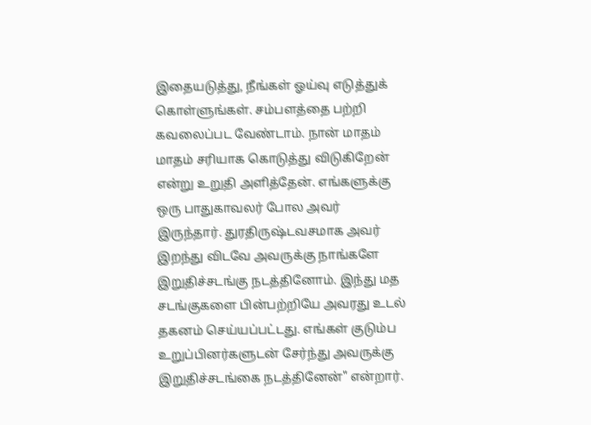இதையடுத்து, நீங்கள் ஓய்வு எடுத்துக் கொள்ளுங்கள். சம்பளத்தை பற்றி கவலைப்பட வேண்டாம். நான் மாதம் மாதம் சரியாக கொடுத்து விடுகிறேன் என்று உறுதி அளித்தேன். எங்களுக்கு ஒரு பாதுகாவலர் போல அவர் இருந்தார். துரதிருஷ்டவசமாக அவர் இறந்து விடவே அவருக்கு நாங்களே இறுதிச்சடங்கு நடத்தினோம். இந்து மத சடங்குகளை பின்பற்றியே அவரது உடல் தகனம் செய்யப்பட்டது. எங்கள் குடும்ப உறுப்பினர்களுடன் சேர்ந்து அவருக்கு இறுதிச்சடங்கை நடத்தினேன்" என்றார்.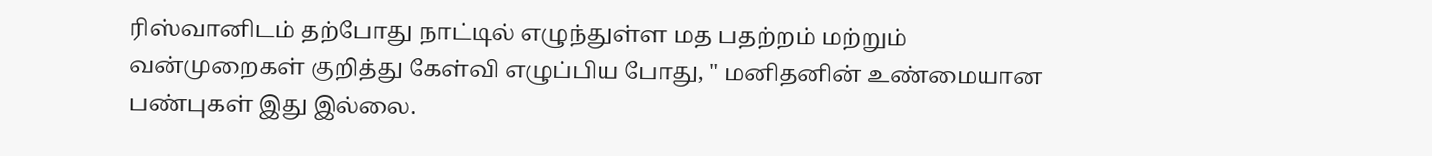ரிஸ்வானிடம் தற்போது நாட்டில் எழுந்துள்ள மத பதற்றம் மற்றும் வன்முறைகள் குறித்து கேள்வி எழுப்பிய போது, " மனிதனின் உண்மையான பண்புகள் இது இல்லை.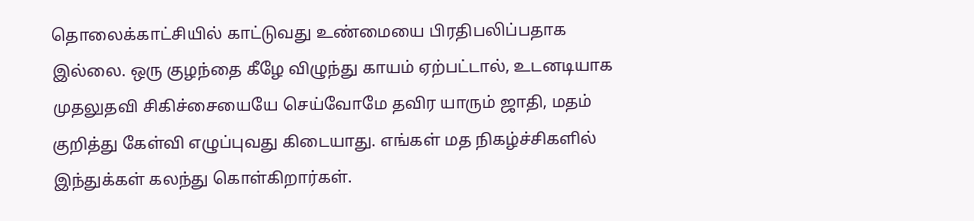தொலைக்காட்சியில் காட்டுவது உண்மையை பிரதிபலிப்பதாக இல்லை. ஒரு குழந்தை கீழே விழுந்து காயம் ஏற்பட்டால், உடனடியாக முதலுதவி சிகிச்சையையே செய்வோமே தவிர யாரும் ஜாதி, மதம் குறித்து கேள்வி எழுப்புவது கிடையாது. எங்கள் மத நிகழ்ச்சிகளில் இந்துக்கள் கலந்து கொள்கிறார்கள்.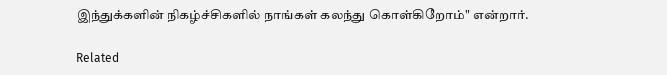இந்துக்களின் நிகழ்ச்சிகளில் நாங்கள் கலந்து கொள்கிறோம்" என்றார்.

Related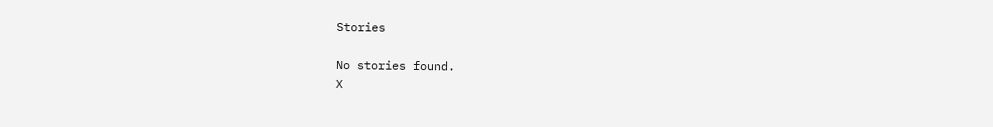Stories

No stories found.
X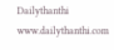Dailythanthi
www.dailythanthi.com